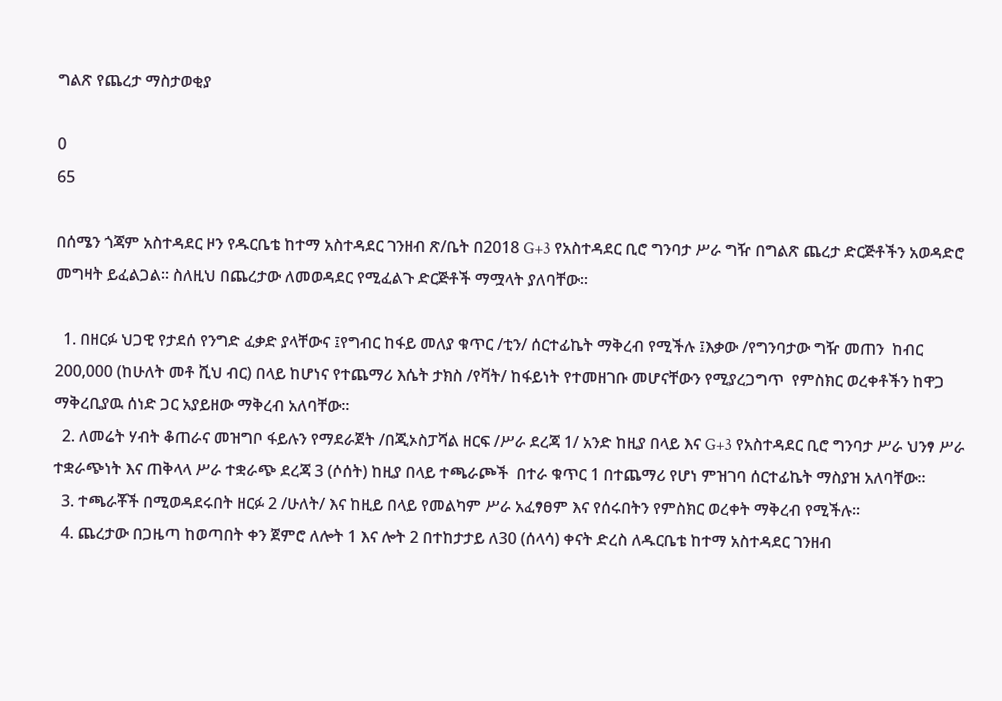ግልጽ የጨረታ ማስታወቂያ

0
65

በሰሜን ጎጃም አስተዳደር ዞን የዱርቤቴ ከተማ አስተዳደር ገንዘብ ጽ/ቤት በ2018 G+3 የአስተዳደር ቢሮ ግንባታ ሥራ ግዥ በግልጽ ጨረታ ድርጅቶችን አወዳድሮ መግዛት ይፈልጋል፡፡ ስለዚህ በጨረታው ለመወዳደር የሚፈልጉ ድርጅቶች ማሟላት ያለባቸው፡፡

  1. በዘርፉ ህጋዊ የታደሰ የንግድ ፈቃድ ያላቸውና ፤የግብር ከፋይ መለያ ቁጥር /ቲን/ ሰርተፊኬት ማቅረብ የሚችሉ ፤እቃው /የግንባታው ግዥ መጠን  ከብር 200,000 (ከሁለት መቶ ሺህ ብር) በላይ ከሆነና የተጨማሪ እሴት ታክስ /የቫት/ ከፋይነት የተመዘገቡ መሆናቸውን የሚያረጋግጥ  የምስክር ወረቀቶችን ከዋጋ ማቅረቢያዉ ሰነድ ጋር አያይዘው ማቅረብ አለባቸው፡፡
  2. ለመሬት ሃብት ቆጠራና መዝግቦ ፋይሉን የማደራጀት /በጂኦስፓሻል ዘርፍ /ሥራ ደረጃ 1/ አንድ ከዚያ በላይ እና G+3 የአስተዳደር ቢሮ ግንባታ ሥራ ህንፃ ሥራ ተቋራጭነት እና ጠቅላላ ሥራ ተቋራጭ ደረጃ 3 (ሶሰት) ከዚያ በላይ ተጫራጮች  በተራ ቁጥር 1 በተጨማሪ የሆነ ምዝገባ ሰርተፊኬት ማስያዝ አለባቸው፡፡
  3. ተጫራቾች በሚወዳደሩበት ዘርፉ 2 /ሁለት/ እና ከዚይ በላይ የመልካም ሥራ አፈፃፀም እና የሰሩበትን የምስክር ወረቀት ማቅረብ የሚችሉ፡፡
  4. ጨረታው በጋዜጣ ከወጣበት ቀን ጀምሮ ለሎት 1 እና ሎት 2 በተከታታይ ለ30 (ሰላሳ) ቀናት ድረስ ለዱርቤቴ ከተማ አስተዳደር ገንዘብ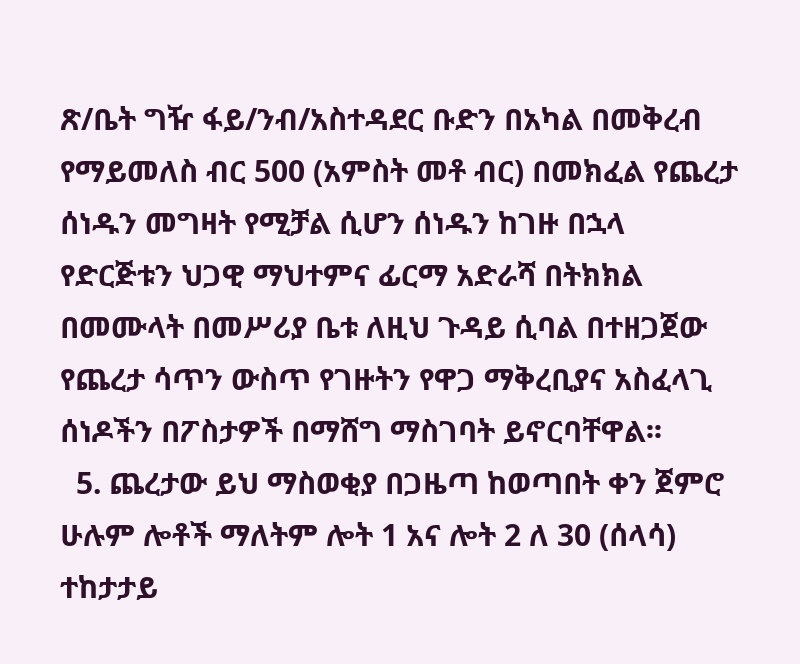ጽ/ቤት ግዥ ፋይ/ንብ/አስተዳደር ቡድን በአካል በመቅረብ የማይመለስ ብር 500 (አምስት መቶ ብር) በመክፈል የጨረታ ሰነዱን መግዛት የሚቻል ሲሆን ሰነዱን ከገዙ በኋላ የድርጅቱን ህጋዊ ማህተምና ፊርማ አድራሻ በትክክል በመሙላት በመሥሪያ ቤቱ ለዚህ ጉዳይ ሲባል በተዘጋጀው የጨረታ ሳጥን ውስጥ የገዙትን የዋጋ ማቅረቢያና አስፈላጊ ሰነዶችን በፖስታዎች በማሸግ ማስገባት ይኖርባቸዋል፡፡
  5. ጨረታው ይህ ማስወቂያ በጋዜጣ ከወጣበት ቀን ጀምሮ ሁሉም ሎቶች ማለትም ሎት 1 አና ሎት 2 ለ 30 (ሰላሳ) ተከታታይ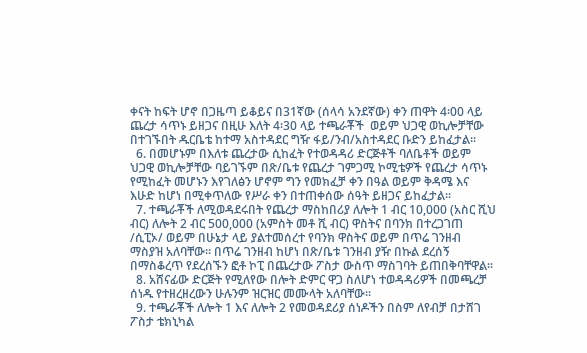ቀናት ከፍት ሆኖ በጋዜጣ ይቆይና በ31ኛው (ሰላሳ አንደኛው) ቀን ጠዋት 4፡00 ላይ ጨረታ ሳጥኑ ይዘጋና በዚሁ እለት 4፡30 ላይ ተጫራቾች  ወይም ህጋዊ ወኪሎቻቸው በተገኙበት ዱርቤቴ ከተማ አስተዳደር ግዥ ፋይ/ንብ/አስተዳደር ቡድን ይከፈታል፡፡
  6. በመሆኑም በእለቱ ጨረታው ሲከፈት የተወዳዳሪ ድርጅቶች ባለቤቶች ወይም ህጋዊ ወኪሎቻቸው ባይገኙም በጽ/ቤቱ የጨረታ ገምጋሚ ኮሚቴዎች የጨረታ ሳጥኑ የሚከፈት መሆኑን እየገለፅን ሆኖም ግን የመክፈቻ ቀን በዓል ወይም ቅዳሜ እና እሁድ ከሆነ በሚቀጥለው የሥራ ቀን በተጠቀሰው ሰዓት ይዘጋና ይከፈታል፡፡
  7. ተጫራቾች ለሚወዳደሩበት የጨረታ ማስከበሪያ ለሎት 1 ብር 10,000 (አስር ሺህ ብር) ለሎት 2 ብር 500,000 (አምስት መቶ ሺ ብር) ዋስትና በባንክ በተረጋገጠ /ሲፒኦ/ ወይም በሁኔታ ላይ ያልተመሰረተ የባንክ ዋስትና ወይም በጥሬ ገንዘብ ማስያዝ አለባቸው፡፡ በጥሬ ገንዘብ ከሆነ በጽ/ቤቱ ገንዘብ ያዥ በኩል ደረሰኝ በማስቆረጥ የደረሰኙን ፎቶ ኮፒ በጨረታው ፖስታ ውስጥ ማስገባት ይጠበቅባቸዋል፡፡
  8. አሸናፊው ድርጅት የሚለየው በሎት ድምር ዋጋ ስለሆነ ተወዳዳሪዎች በመጫረቻ ሰነዱ የተዘረዘረውን ሁሉንም ዝርዝር መሙላት አለባቸው፡፡
  9. ተጫራቾች ለሎት 1 እና ለሎት 2 የመወዳደሪያ ሰነዶችን በስም ለየብቻ በታሸገ ፖስታ ቴክኒካል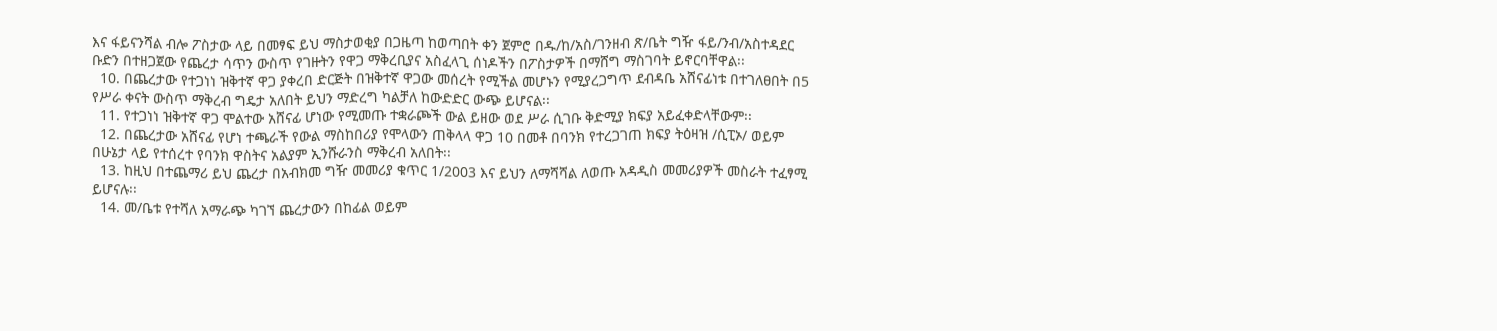እና ፋይናንሻል ብሎ ፖስታው ላይ በመፃፍ ይህ ማስታወቂያ በጋዜጣ ከወጣበት ቀን ጀምሮ በዱ/ከ/አስ/ገንዘብ ጽ/ቤት ግዥ ፋይ/ንብ/አስተዳደር ቡድን በተዘጋጀው የጨረታ ሳጥን ውስጥ የገዙትን የዋጋ ማቅረቢያና አስፈላጊ ሰነዶችን በፖስታዎች በማሸግ ማስገባት ይኖርባቸዋል፡፡
  10. በጨረታው የተጋነነ ዝቅተኛ ዋጋ ያቀረበ ድርጅት በዝቅተኛ ዋጋው መሰረት የሚችል መሆኑን የሚያረጋግጥ ደብዳቤ አሸናፊነቱ በተገለፀበት በ5 የሥራ ቀናት ውስጥ ማቅረብ ግዴታ አለበት ይህን ማድረግ ካልቻለ ከውድድር ውጭ ይሆናል፡፡
  11. የተጋነነ ዝቅተኛ ዋጋ ሞልተው አሸናፊ ሆነው የሚመጡ ተቋራጮች ውል ይዘው ወደ ሥራ ሲገቡ ቅድሚያ ክፍያ አይፈቀድላቸውም፡፡
  12. በጨረታው አሸናፊ የሆነ ተጫራች የውል ማስከበሪያ የሞላውን ጠቅላላ ዋጋ 10 በመቶ በባንክ የተረጋገጠ ክፍያ ትዕዛዝ /ሲፒኦ/ ወይም በሁኔታ ላይ የተሰረተ የባንክ ዋስትና አልያም ኢንሹራንስ ማቅረብ አለበት፡፡
  13. ከዚህ በተጨማሪ ይህ ጨረታ በአብክመ ግዥ መመሪያ ቁጥር 1/2003 እና ይህን ለማሻሻል ለወጡ አዳዲስ መመሪያዎች መስራት ተፈፃሚ ይሆናሉ፡፡
  14. መ/ቤቱ የተሻለ አማራጭ ካገኘ ጨረታውን በከፊል ወይም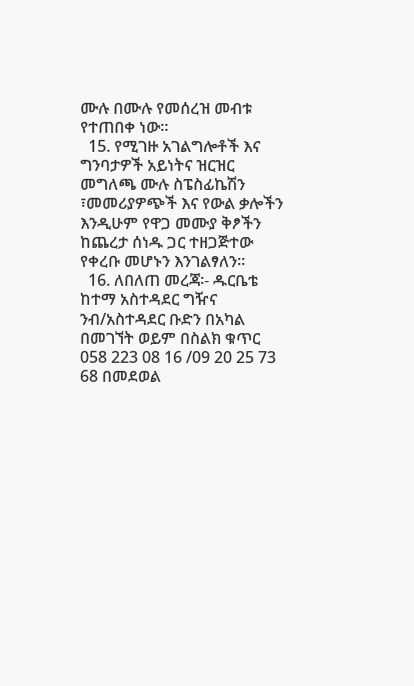ሙሉ በሙሉ የመሰረዝ መብቱ የተጠበቀ ነው፡፡
  15. የሚገዙ አገልግሎቶች እና ግንባታዎች አይነትና ዝርዝር መግለጫ ሙሉ ስፔስፊኬሽን ፣መመሪያዎጭች እና የውል ቃሎችን እንዲሁም የዋጋ መሙያ ቅፆችን ከጨረታ ሰነዱ ጋር ተዘጋጅተው የቀረቡ መሆኑን እንገልፃለን፡፡
  16. ለበለጠ መረጃ፡- ዱርቤቴ ከተማ አስተዳደር ግዥና  ንብ/አስተዳደር ቡድን በአካል በመገኘት ወይም በስልክ ቁጥር 058 223 08 16 /09 20 25 73 68 በመደወል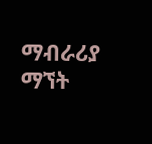ማብራሪያ ማኘት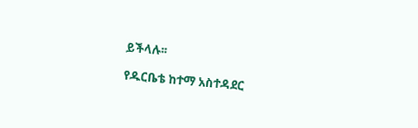ይችላሉ፡፡

የዱርቤቴ ከተማ አስተዳደር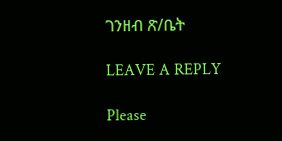ገንዘብ ጽ/ቤት

LEAVE A REPLY

Please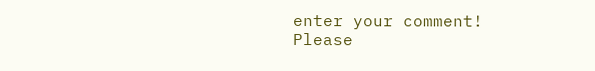enter your comment!
Please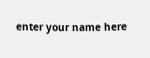enter your name here